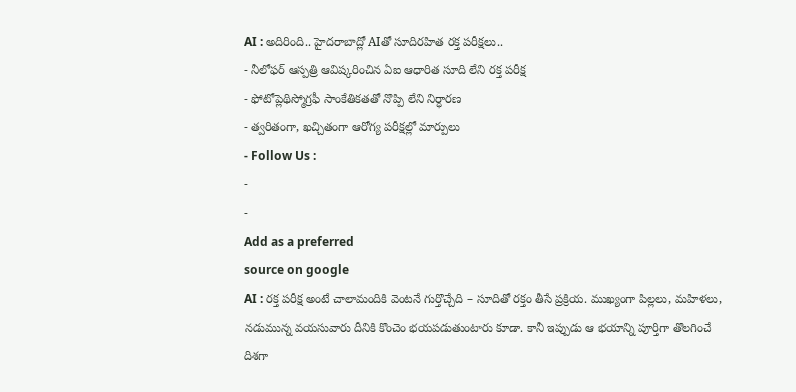AI : అదిరింది.. హైదరాబాద్లో AIతో సూదిరహిత రక్త పరీక్షలు..
- నీలోఫర్ ఆస్పత్రి ఆవిష్కరించిన ఏఐ ఆధారిత సూది లేని రక్త పరీక్ష
- ఫోటోప్లెథిస్మోగ్రఫీ సాంకేతికతతో నొప్పి లేని నిర్ధారణ
- త్వరితంగా, ఖచ్చితంగా ఆరోగ్య పరీక్షల్లో మార్పులు
- Follow Us :
-
-
Add as a preferred
source on google
AI : రక్త పరీక్ష అంటే చాలామందికి వెంటనే గుర్తొచ్చేది – సూదితో రక్తం తీసే ప్రక్రియ. ముఖ్యంగా పిల్లలు, మహిళలు, నడుమున్న వయసువారు దీనికి కొంచెం భయపడుతుంటారు కూడా. కానీ ఇప్పుడు ఆ భయాన్ని పూర్తిగా తొలగించే దిశగా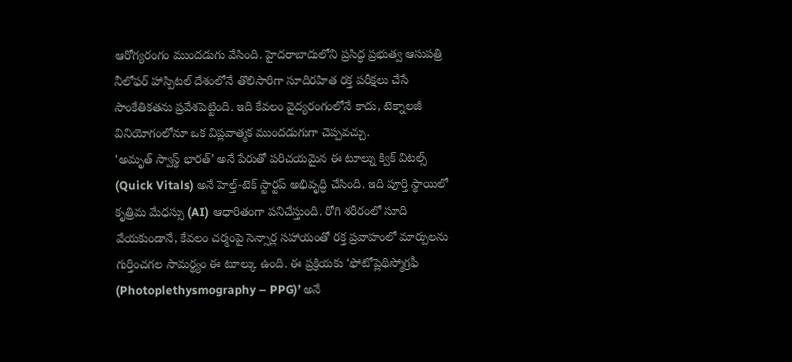ఆరోగ్యరంగం ముందడుగు వేసింది. హైదరాబాదులోని ప్రసిద్ధ ప్రభుత్వ ఆసుపత్రి నీలోఫర్ హాస్పిటల్ దేశంలోనే తొలిసారిగా సూదిరహిత రక్త పరీక్షలు చేసే సాంకేతికతను ప్రవేశపెట్టింది. ఇది కేవలం వైద్యరంగంలోనే కాదు, టెక్నాలజీ వినియోగంలోనూ ఒక విప్లవాత్మక ముందడుగుగా చెప్పవచ్చు.
‘అమృత్ స్వాస్థ్ భారత్’ అనే పేరుతో పరిచయమైన ఈ టూల్ను క్విక్ విటల్స్ (Quick Vitals) అనే హెల్త్-టెక్ స్టార్టప్ అభివృద్ధి చేసింది. ఇది పూర్తి స్థాయిలో కృత్రిమ మేధస్సు (AI) ఆధారితంగా పనిచేస్తుంది. రోగి శరీరంలో సూది వేయకుండానే, కేవలం చర్మంపై సెన్సార్ల సహాయంతో రక్త ప్రవాహంలో మార్పులను గుర్తించగల సామర్థ్యం ఈ టూల్కు ఉంది. ఈ ప్రక్రియకు ‘ఫోటోప్లెథిస్మోగ్రఫీ (Photoplethysmography – PPG)’ అనే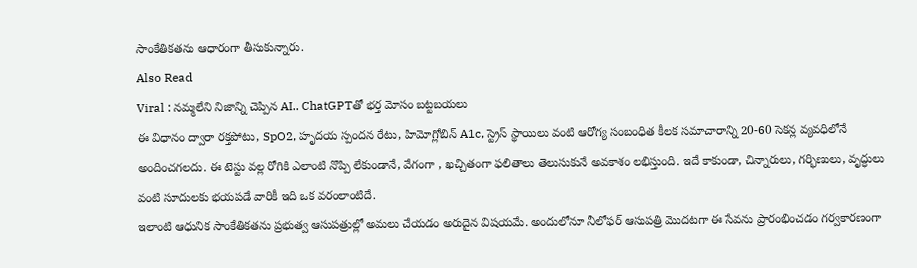సాంకేతికతను ఆధారంగా తీసుకున్నారు.
Also Read
Viral : నమ్మలేని నిజాన్ని చెప్పిన AI.. ChatGPTతో భర్త మోసం బట్టబయలు
ఈ విధానం ద్వారా రక్తపోటు, SpO2, హృదయ స్పందన రేటు, హిమోగ్లోబిన్ A1c, స్ట్రెస్ స్థాయిలు వంటి ఆరోగ్య సంబంధిత కీలక సమాచారాన్ని 20-60 సెకన్ల వ్యవధిలోనే అందించగలదు. ఈ టెస్టు వల్ల రోగికి ఎలాంటి నొప్పి లేకుండానే, వేగంగా , ఖచ్చితంగా ఫలితాలు తెలుసుకునే అవకాశం లభిస్తుంది. ఇదే కాకుండా, చిన్నారులు, గర్భిణులు, వృద్ధులు వంటి సూదులకు భయపడే వారికీ ఇది ఒక వరంలాంటిదే.
ఇలాంటి ఆధునిక సాంకేతికతను ప్రభుత్వ ఆసుపత్రుల్లో అమలు చేయడం అరుదైన విషయమే. అందులోనూ నీలోఫర్ ఆసుపత్రి మొదటగా ఈ సేవను ప్రారంభించడం గర్వకారణంగా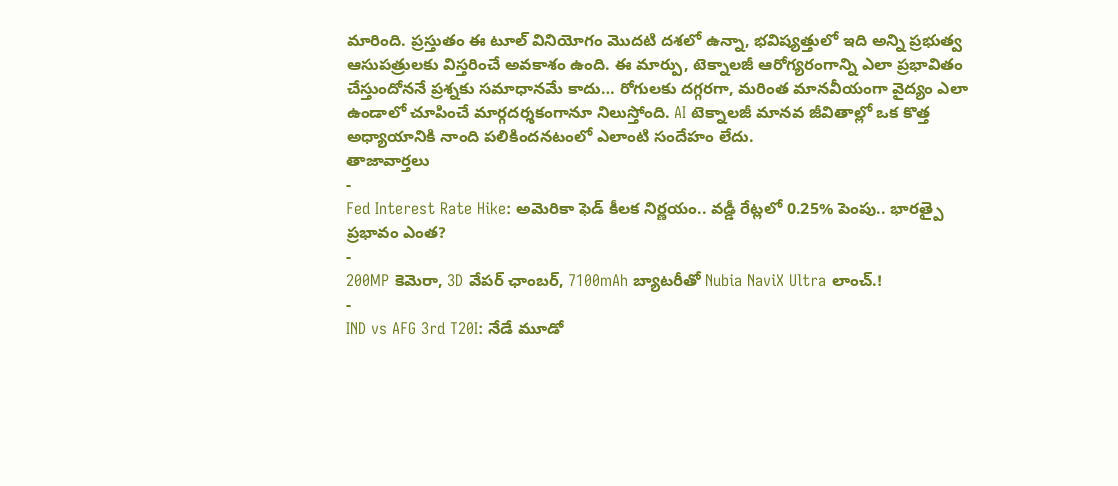మారింది. ప్రస్తుతం ఈ టూల్ వినియోగం మొదటి దశలో ఉన్నా, భవిష్యత్తులో ఇది అన్ని ప్రభుత్వ ఆసుపత్రులకు విస్తరించే అవకాశం ఉంది. ఈ మార్పు, టెక్నాలజీ ఆరోగ్యరంగాన్ని ఎలా ప్రభావితం చేస్తుందోననే ప్రశ్నకు సమాధానమే కాదు… రోగులకు దగ్గరగా, మరింత మానవీయంగా వైద్యం ఎలా ఉండాలో చూపించే మార్గదర్శకంగానూ నిలుస్తోంది. AI టెక్నాలజీ మానవ జీవితాల్లో ఒక కొత్త అధ్యాయానికి నాంది పలికిందనటంలో ఎలాంటి సందేహం లేదు.
తాజావార్తలు
-
Fed Interest Rate Hike: అమెరికా ఫెడ్ కీలక నిర్ణయం.. వడ్డీ రేట్లలో 0.25% పెంపు.. భారత్పై ప్రభావం ఎంత?
-
200MP కెమెరా, 3D వేపర్ ఛాంబర్, 7100mAh బ్యాటరీతో Nubia NaviX Ultra లాంచ్.!
-
IND vs AFG 3rd T20I: నేడే మూడో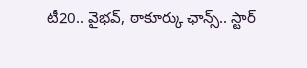టీ20.. వైభవ్, ఠాకూర్కు ఛాన్స్.. స్టార్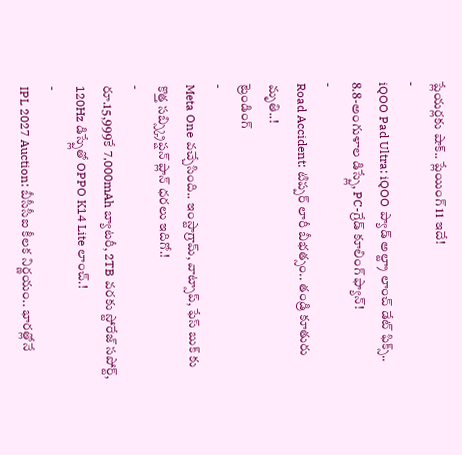ప్లేయర్లకు షాక్.. ప్లేయింగ్ 11 ఇదే!
-
iQOO Pad Ultra: iQOO ప్యాడ్ అల్ట్రా లాంచ్ డేట్ ఫిక్స్.. 8.8-అంగుళాల డిస్ప్లే, PC-గ్రేడ్ కూలింగ్ ఫ్యాన్!
-
Road Accident: టిప్పర్ లారీ బీభత్సం.. తండ్రి కూతురు మృతి..!
ట్రెండింగ్
-
Meta One వచ్చేసింది.. ఇంస్టాగ్రామ్, వాట్సాప్, ఫేస్ బుక్ కు కొత్త సబ్స్క్రిప్షన్ ప్లాన్ ధరలు ఇదిగో.!
-
రూ.15,999కే 7,000mAh బ్యాటరీ, 2TB వరకు స్టోరేజ్ సపోర్ట్, 120Hz డిస్ప్లేతో OPPO K14 Lite లాంచ్.!
-
IPL 2027 Auction: బీసీసీఐ కీలక నిర్ణయం.. భారత్లోనే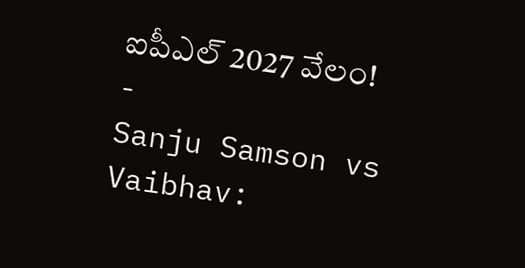ఐపీఎల్ 2027 వేలం!
-
Sanju Samson vs Vaibhav: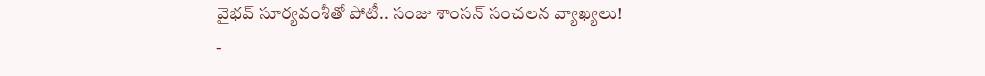వైభవ్ సూర్యవంశీతో పోటీ.. సంజు శాంసన్ సంచలన వ్యాఖ్యలు!
-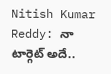Nitish Kumar Reddy: నా టార్గెట్ అదే..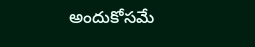అందుకోసమే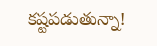కష్టపడుతున్నా!